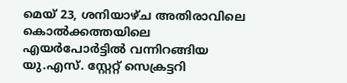മെയ് 23, ശനിയാഴ്‌ച അതിരാവിലെ കൊൽക്കത്തയിലെ എയർപോർട്ടിൽ വന്നിറങ്ങിയ യു.എസ്. സ്റ്റേറ്റ് സെക്രട്ടറി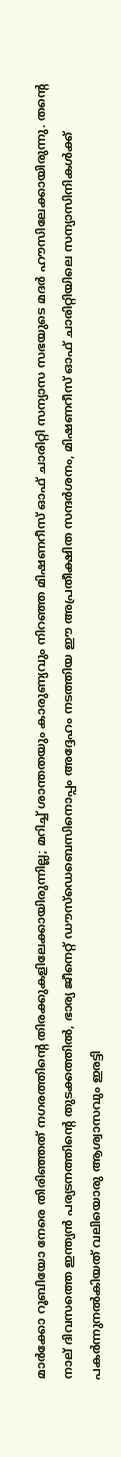മാർക്കോ റൂബിയോ നേരെ തിരിഞ്ഞത് നഗരത്തിന്റെ തിരക്കുകളിലേക്കായിരുന്നില്ല; മറിച്ച് ശാന്തതയും കാരുണ്യവും നിറഞ്ഞ മിഷണറീസ് ഓഫ് ചാരിറ്റി സന്യാസ സഭയുടെ മദർ ഹൗസിലേക്കായിരുന്നു. തന്റെ നാല് ദിവസത്തെ ഇന്ത്യൻ പര്യടനത്തിന്റെ തുടക്കത്തിൽ, ഭാര്യ ജീനെറ്റ് ഡൗസ്ഡെബെസിനൊപ്പം അദ്ദേഹം നടത്തിയ ഈ അപ്രതീക്ഷിത സന്ദർശനം, മിഷണറീസ് ഓഫ് ചാരിറ്റിയിലെ സന്യാസിനികൾക്ക് പകർന്നുനൽകിയത് വലിയൊരു ആശ്വാസവും ഇരട്ടി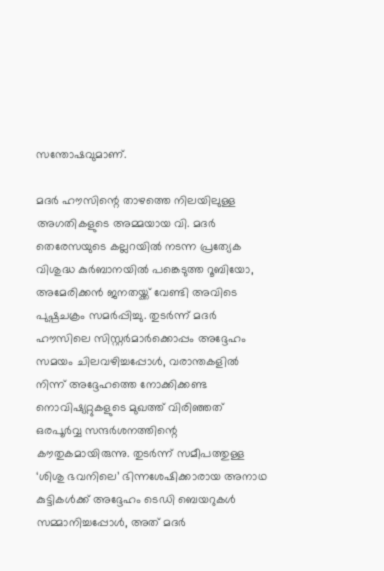സന്തോഷവുമാണ്.

മദർ ഹൗസിന്റെ താഴത്തെ നിലയിലുള്ള അഗതികളുടെ അമ്മയായ വി. മദർ തെരേസയുടെ കല്ലറയിൽ നടന്ന പ്രത്യേക വിശുദ്ധ കുർബാനയിൽ പങ്കെടുത്ത റൂബിയോ, അമേരിക്കൻ ജനതയ്ക്ക് വേണ്ടി അവിടെ പുഷ്പചക്രം സമർപ്പിച്ചു. തുടർന്ന് മദർ ഹൗസിലെ സിസ്റ്റർമാർക്കൊപ്പം അദ്ദേഹം സമയം ചിലവഴിച്ചപ്പോൾ, വരാന്തകളിൽ നിന്ന് അദ്ദേഹത്തെ നോക്കിക്കണ്ട നൊവിഷ്യറ്റുകളുടെ മുഖത്ത് വിരിഞ്ഞത് ഒരപൂർവ്വ സന്ദർശനത്തിന്റെ കൗതുകമായിരുന്നു. തുടർന്ന് സമീപത്തുള്ള ‘ശിശു ഭവനിലെ’ ഭിന്നശേഷിക്കാരായ അനാഥ കുട്ടികൾക്ക് അദ്ദേഹം ടെഡി ബെയറുകൾ സമ്മാനിച്ചപ്പോൾ, അത് മദർ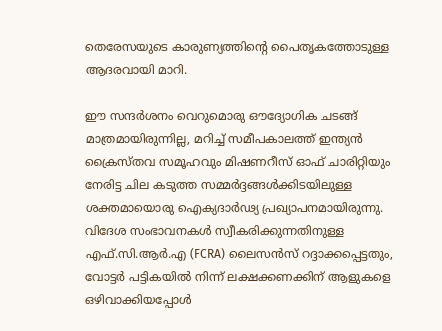തെരേസയുടെ കാരുണ്യത്തിന്റെ പൈതൃകത്തോടുള്ള ആദരവായി മാറി.

ഈ സന്ദർശനം വെറുമൊരു ഔദ്യോഗിക ചടങ്ങ് മാത്രമായിരുന്നില്ല, മറിച്ച് സമീപകാലത്ത് ഇന്ത്യൻ ക്രൈസ്തവ സമൂഹവും മിഷണറീസ് ഓഫ് ചാരിറ്റിയും നേരിട്ട ചില കടുത്ത സമ്മർദ്ദങ്ങൾക്കിടയിലുള്ള ശക്തമായൊരു ഐക്യദാർഢ്യ പ്രഖ്യാപനമായിരുന്നു. വിദേശ സംഭാവനകൾ സ്വീകരിക്കുന്നതിനുള്ള എഫ്.സി.ആർ.എ (FCRA) ലൈസൻസ് റദ്ദാക്കപ്പെട്ടതും, വോട്ടർ പട്ടികയിൽ നിന്ന് ലക്ഷക്കണക്കിന് ആളുകളെ ഒഴിവാക്കിയപ്പോൾ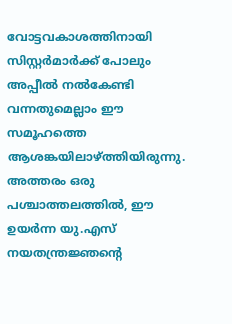വോട്ടവകാശത്തിനായി സിസ്റ്റർമാർക്ക് പോലും അപ്പീൽ നൽകേണ്ടി വന്നതുമെല്ലാം ഈ സമൂഹത്തെ ആശങ്കയിലാഴ്ത്തിയിരുന്നു. അത്തരം ഒരു പശ്ചാത്തലത്തിൽ, ഈ ഉയർന്ന യു.എസ് നയതന്ത്രജ്ഞന്റെ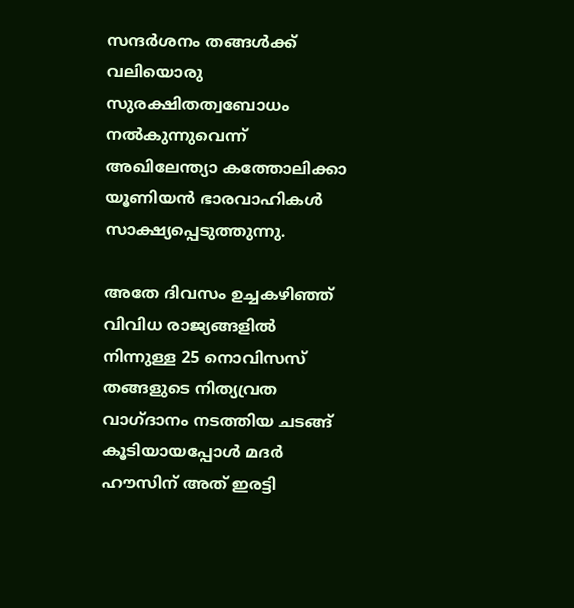സന്ദർശനം തങ്ങൾക്ക് വലിയൊരു സുരക്ഷിതത്വബോധം നൽകുന്നുവെന്ന് അഖിലേന്ത്യാ കത്തോലിക്കാ യൂണിയൻ ഭാരവാഹികൾ സാക്ഷ്യപ്പെടുത്തുന്നു.

അതേ ദിവസം ഉച്ചകഴിഞ്ഞ് വിവിധ രാജ്യങ്ങളിൽ നിന്നുള്ള 25 നൊവിസസ് തങ്ങളുടെ നിത്യവ്രത വാഗ്ദാനം നടത്തിയ ചടങ്ങ് കൂടിയായപ്പോൾ മദർ ഹൗസിന് അത് ഇരട്ടി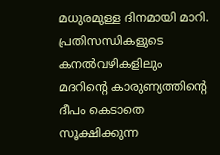മധുരമുള്ള ദിനമായി മാറി. പ്രതിസന്ധികളുടെ കനൽവഴികളിലും മദറിന്റെ കാരുണ്യത്തിന്റെ ദീപം കെടാതെ സൂക്ഷിക്കുന്ന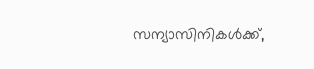സന്യാസിനികൾക്ക്,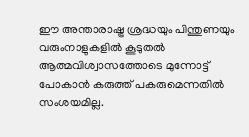ഈ അന്താരാഷ്ട്ര ശ്രദ്ധയും പിന്തുണയും വരുംനാളുകളിൽ കൂടുതൽ ആത്മവിശ്വാസത്തോടെ മുന്നോട്ട് പോകാൻ കരുത്ത് പകരുമെന്നതിൽ സംശയമില്ല.